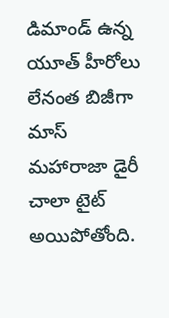డిమాండ్ ఉన్న యూత్ హీరోలు లేనంత బిజీగా మాస్ మహారాజా డైరీ చాలా టైట్ అయిపోతోంది.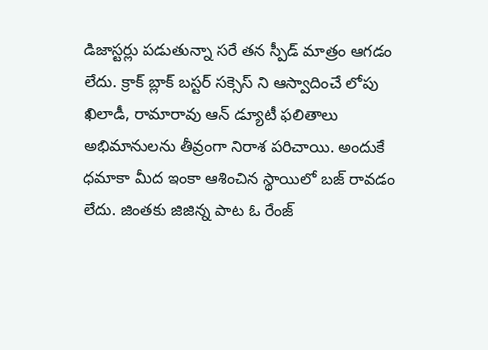డిజాస్టర్లు పడుతున్నా సరే తన స్పీడ్ మాత్రం ఆగడం లేదు. క్రాక్ బ్లాక్ బస్టర్ సక్సెస్ ని ఆస్వాదించే లోపు ఖిలాడీ, రామారావు ఆన్ డ్యూటీ ఫలితాలు అభిమానులను తీవ్రంగా నిరాశ పరిచాయి. అందుకే ధమాకా మీద ఇంకా ఆశించిన స్థాయిలో బజ్ రావడం లేదు. జింతకు జిజిన్న పాట ఓ రేంజ్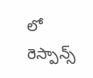లో రెస్పాన్స్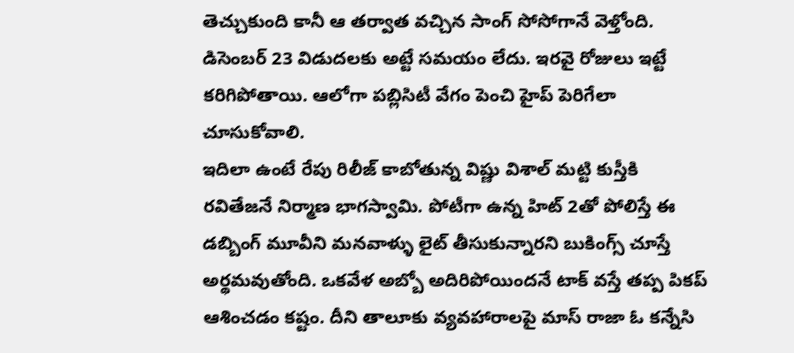తెచ్చుకుంది కానీ ఆ తర్వాత వచ్చిన సాంగ్ సోసోగానే వెళ్తోంది. డిసెంబర్ 23 విడుదలకు అట్టే సమయం లేదు. ఇరవై రోజులు ఇట్టే కరిగిపోతాయి. ఆలోగా పబ్లిసిటీ వేగం పెంచి హైప్ పెరిగేలా చూసుకోవాలి.
ఇదిలా ఉంటే రేపు రిలీజ్ కాబోతున్న విష్ణు విశాల్ మట్టి కుస్తీకి రవితేజనే నిర్మాణ భాగస్వామి. పోటీగా ఉన్న హిట్ 2తో పోలిస్తే ఈ డబ్బింగ్ మూవీని మనవాళ్ళు లైట్ తీసుకున్నారని బుకింగ్స్ చూస్తే అర్థమవుతోంది. ఒకవేళ అబ్బో అదిరిపోయిందనే టాక్ వస్తే తప్ప పికప్ ఆశించడం కష్టం. దీని తాలూకు వ్యవహారాలపై మాస్ రాజా ఓ కన్నేసి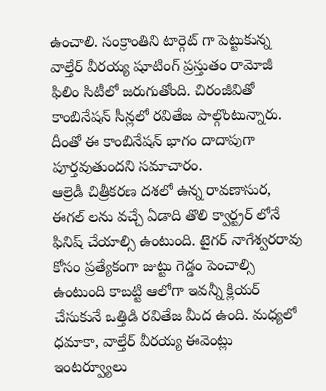ఉంచాలి. సంక్రాంతిని టార్గెట్ గా పెట్టుకున్న వాల్తేర్ వీరయ్య షూటింగ్ ప్రస్తుతం రామోజీ ఫిలిం సిటీలో జరుగుతోంది. చిరంజీవితో కాంబినేషన్ సీన్లలో రవితేజ పాల్గొంటున్నారు. దీంతో ఈ కాంబినేషన్ భాగం దాదాపుగా పూర్తవుతుందని సమాచారం.
ఆల్రెడీ చిత్రీకరణ దశలో ఉన్న రావణాసుర, ఈగల్ లను వచ్చే ఏడాది తొలి క్వార్ట్రర్ లోనే ఫినిష్ చేయాల్సి ఉంటుంది. టైగర్ నాగేశ్వరరావు కోసం ప్రత్యేకంగా జుట్టు గెడ్డం పెంచాల్సి ఉంటుంది కాబట్టి ఆలోగా ఇవన్నీ క్లియర్ చేసుకునే ఒత్తిడి రవితేజ మీద ఉంది. మధ్యలో ధమాకా, వాల్తేర్ వీరయ్య ఈవెంట్లు ఇంటర్వ్యూలు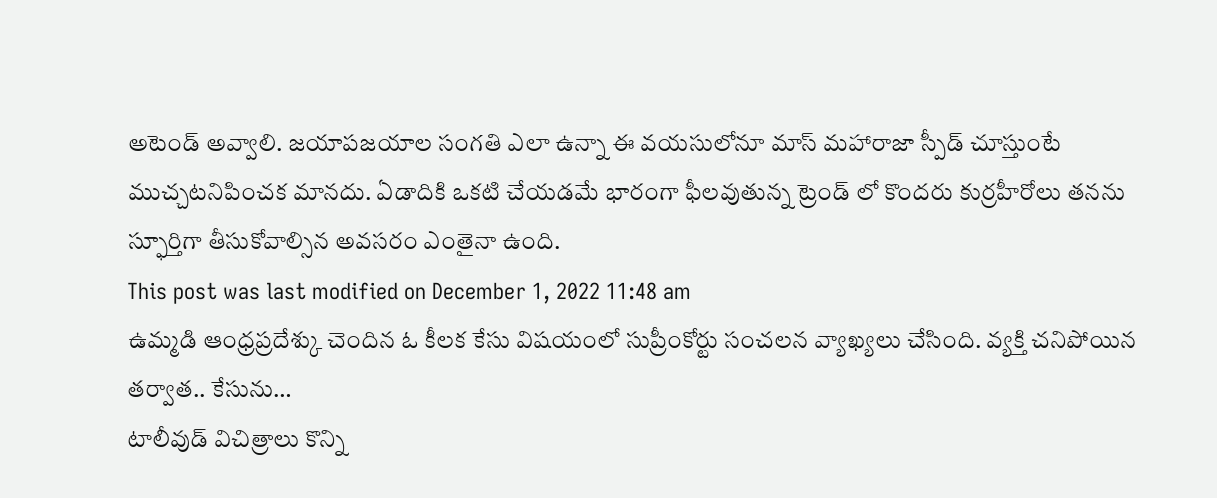అటెండ్ అవ్వాలి. జయాపజయాల సంగతి ఎలా ఉన్నా ఈ వయసులోనూ మాస్ మహారాజా స్పీడ్ చూస్తుంటే ముచ్చటనిపించక మానదు. ఏడాదికి ఒకటి చేయడమే భారంగా ఫీలవుతున్న ట్రెండ్ లో కొందరు కుర్రహీరోలు తనను స్ఫూర్తిగా తీసుకోవాల్సిన అవసరం ఎంతైనా ఉంది.
This post was last modified on December 1, 2022 11:48 am
ఉమ్మడి ఆంధ్రప్రదేశ్కు చెందిన ఓ కీలక కేసు విషయంలో సుప్రీంకోర్టు సంచలన వ్యాఖ్యలు చేసింది. వ్యక్తి చనిపోయిన తర్వాత.. కేసును…
టాలీవుడ్ విచిత్రాలు కొన్ని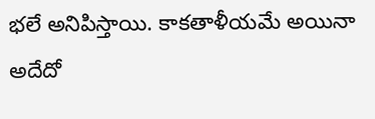భలే అనిపిస్తాయి. కాకతాళీయమే అయినా అదేదో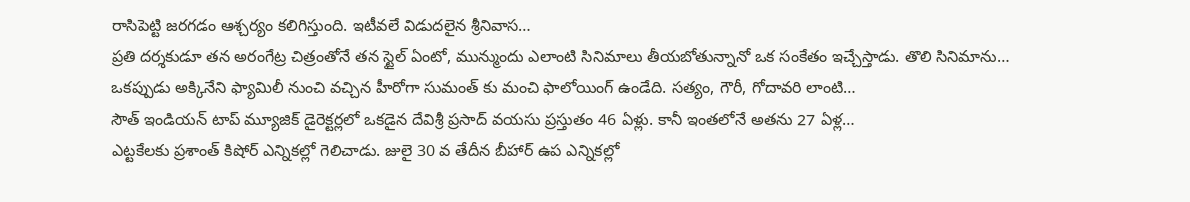రాసిపెట్టి జరగడం ఆశ్చర్యం కలిగిస్తుంది. ఇటీవలే విడుదలైన శ్రీనివాస…
ప్రతి దర్శకుడూ తన అరంగేట్ర చిత్రంతోనే తన స్టైల్ ఏంటో, మున్ముందు ఎలాంటి సినిమాలు తీయబోతున్నానో ఒక సంకేతం ఇచ్చేస్తాడు. తొలి సినిమాను…
ఒకప్పుడు అక్కినేని ఫ్యామిలీ నుంచి వచ్చిన హీరోగా సుమంత్ కు మంచి ఫాలోయింగ్ ఉండేది. సత్యం, గౌరీ, గోదావరి లాంటి…
సౌత్ ఇండియన్ టాప్ మ్యూజిక్ డైరెక్టర్లలో ఒకడైన దేవిశ్రీ ప్రసాద్ వయసు ప్రస్తుతం 46 ఏళ్లు. కానీ ఇంతలోనే అతను 27 ఏళ్ల…
ఎట్టకేలకు ప్రశాంత్ కిషోర్ ఎన్నికల్లో గెలిచాడు. జులై 30 వ తేదీన బీహార్ ఉప ఎన్నికల్లో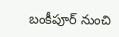బంకీపూర్ నుంచి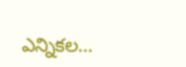ఎన్నికల…